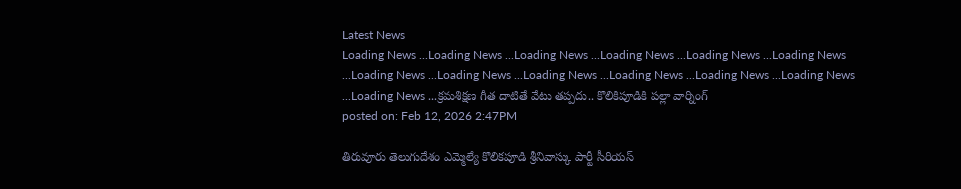Latest News
Loading News ...Loading News ...Loading News ...Loading News ...Loading News ...Loading News ...Loading News ...Loading News ...Loading News ...Loading News ...Loading News ...Loading News ...Loading News ...క్రమశిక్షణ గీత దాటితే వేటు తప్పదు.. కొలికిపూడికి పల్లా వార్నింగ్
posted on: Feb 12, 2026 2:47PM

తిరువూరు తెలుగుదేశం ఎమ్మెల్యే కొలికపూడి శ్రీనివాస్కు పార్టీ సీరియస్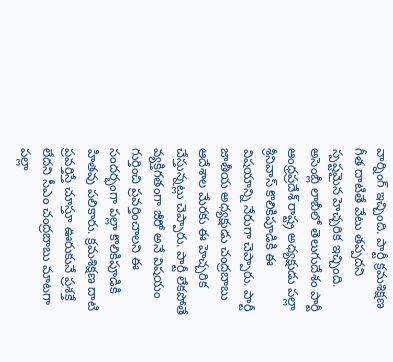వార్నింగ్ ఇచ్చింది. పార్టీ క్రమశిక్షణ గీత దాటితే వేటు తప్పదని స్పష్టమైన హెచ్చరిక ఇచ్చింది. అసెంబ్లీ లాబీలో తెలుగుదేశం పార్టీ ఆంధ్రప్రదేశ్ రాష్ట్ర అధ్యక్షుడు పల్లా శ్రీనివాస్ కొలికిపూడికి ఈ విషయాన్ని నేరుగా చెప్పారు. పార్టీ జాతీయ అధ్యక్షుడు చంద్రబాబు ఆదేశాల మేరకు ఈ హెచ్చరిక చేస్తున్నట్లు చెప్పారు. పార్టీ లేకపోతే వ్యక్తిగతంగా జీరో అనే విషయం గుర్తించి ప్రవర్తించాలని ఈ సందర్భంగా పల్లా కొలికిపూడికి హితవు పలికారు. క్రమశిక్షణ దాటి ప్రవర్తిస్తే చూస్తూ ఊరుకునే ప్రశక్తే లేదని సీఎం చంద్రబాబు మాటగా పల్లా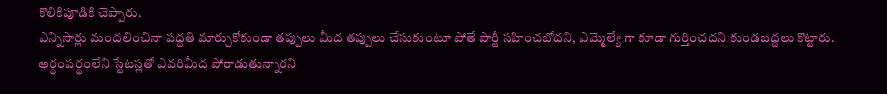కొలికిపూడికి చెప్పారు.
ఎన్నిసార్లు మందలించినా పద్దతి మార్చుకోకుండా తప్పులు మీద తప్పులు చేసుకుంటూ పోతే పార్టీ సహించబోదని, ఎమ్మెల్యే గా కూడా గుర్తించదని కుండబద్దలు కొట్టారు. అర్థంపర్థంలేని స్టేటస్లతో ఎవరిమీద పోరాడుతున్నారని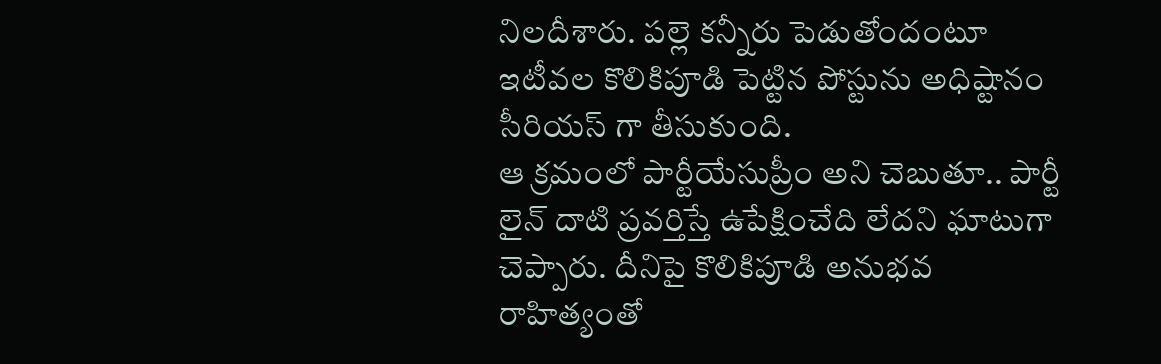నిలదీశారు. పల్లె కన్నీరు పెడుతోందంటూ ఇటీవల కొలికిపూడి పెట్టిన పోస్టును అధిష్టానం సీరియస్ గా తీసుకుంది.
ఆ క్రమంలో పార్టీయేసుప్రీం అని చెబుతూ.. పార్టీ లైన్ దాటి ప్రవర్తిస్తే ఉపేక్షించేది లేదని ఘాటుగా చెప్పారు. దీనిపై కొలికిపూడి అనుభవ రాహిత్యంతో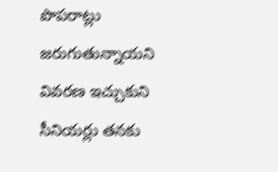పొపరాట్లు జరుగుతున్నాయని వివరణ ఇచ్చుకుని సీనియర్లు తనకు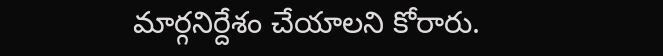మార్గనిర్దేశం చేయాలని కోరారు.